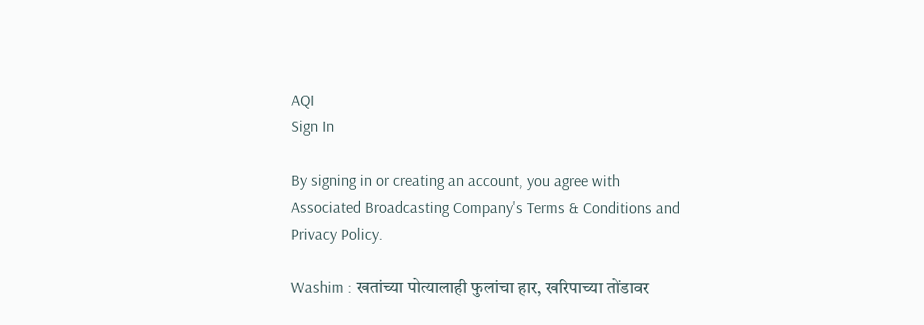AQI
Sign In

By signing in or creating an account, you agree with Associated Broadcasting Company's Terms & Conditions and Privacy Policy.

Washim : खतांच्या पोत्यालाही फुलांचा हार, खरिपाच्या तोंडावर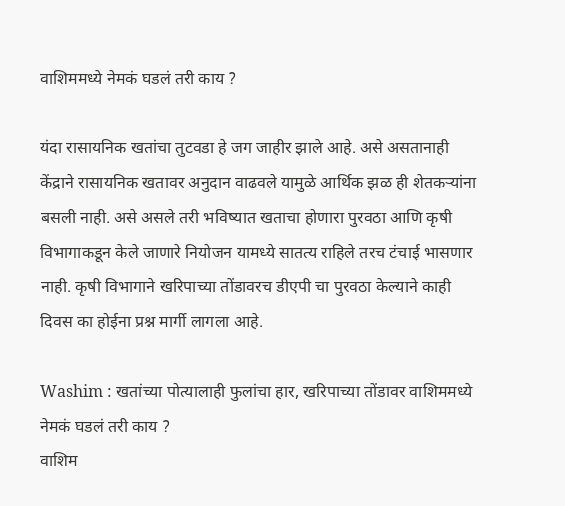वाशिममध्ये नेमकं घडलं तरी काय ?

यंदा रासायनिक खतांचा तुटवडा हे जग जाहीर झाले आहे. असे असतानाही केंद्राने रासायनिक खतावर अनुदान वाढवले यामुळे आर्थिक झळ ही शेतकऱ्यांना बसली नाही. असे असले तरी भविष्यात खताचा होणारा पुरवठा आणि कृषी विभागाकडून केले जाणारे नियोजन यामध्ये सातत्य राहिले तरच टंचाई भासणार नाही. कृषी विभागाने खरिपाच्या तोंडावरच डीएपी चा पुरवठा केल्याने काही दिवस का होईना प्रश्न मार्गी लागला आहे.

Washim : खतांच्या पोत्यालाही फुलांचा हार, खरिपाच्या तोंडावर वाशिममध्ये नेमकं घडलं तरी काय ?
वाशिम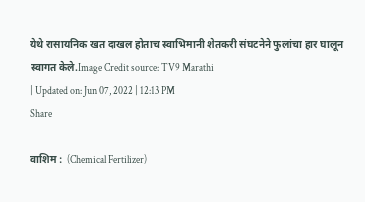येथे रासायनिक खत दाखल होताच स्वाभिमानी शेतकरी संघटनेने फुलांचा हार घालून स्वागत केले.Image Credit source: TV9 Marathi
| Updated on: Jun 07, 2022 | 12:13 PM
Share

वाशिम :  (Chemical Fertilizer)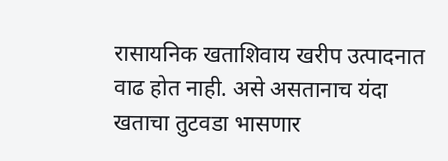रासायनिक खताशिवाय खरीप उत्पादनात वाढ होत नाही. असे असतानाच यंदा खताचा तुटवडा भासणार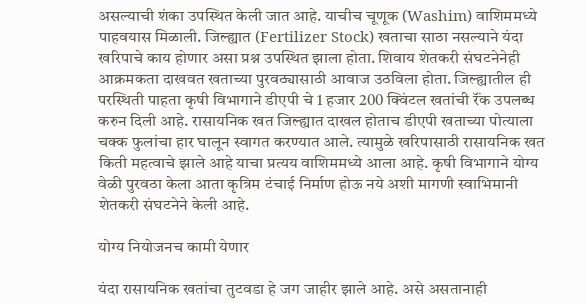असल्याची शंका उपस्थित केली जात आहे. याचीच चूणूक (Washim) वाशिममध्ये पाहवयास मिळाली. जिल्ह्यात (Fertilizer Stock) खताचा साठा नसल्याने यंदा खरिपाचे काय होणार असा प्रश्न उपस्थित झाला होता. शिवाय शेतकरी संघटनेनेही आक्रमकता दाखवत खताच्या पुरवठ्यासाठी आवाज उठविला होता. जिल्ह्यातील ही परस्थिती पाहता कृषी विभागाने डीएपी चे 1 हजार 200 क्विंटल खतांची रॅंक उपलब्ध करुन दिली आहे. रासायनिक खत जिल्ह्यात दाखल होताच डीएपी खताच्या पोत्याला चक्क फुलांचा हार घालून स्वागत करण्यात आले. त्यामुळे खरिपासाठी रासायनिक खत किती महत्वाचे झाले आहे याचा प्रत्यय वाशिममध्ये आला आहे. कृषी विभागाने योग्य वेळी पुरवठा केला आता कृत्रिम टंचाई निर्माण होऊ नये अशी मागणी स्वाभिमानी शेतकरी संघटनेने केली आहे.

योग्य नियोजनच कामी येणार

यंदा रासायनिक खतांचा तुटवडा हे जग जाहीर झाले आहे. असे असतानाही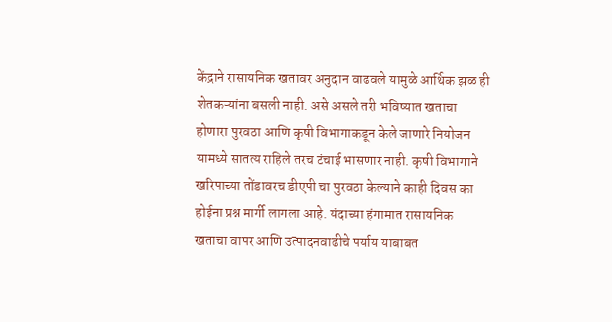केंद्राने रासायनिक खतावर अनुदान वाढवले यामुळे आर्थिक झळ ही शेतकऱ्यांना बसली नाही. असे असले तरी भविष्यात खताचा होणारा पुरवठा आणि कृषी विभागाकडून केले जाणारे नियोजन यामध्ये सातत्य राहिले तरच टंचाई भासणार नाही. कृषी विभागाने खरिपाच्या तोंडावरच डीएपी चा पुरवठा केल्याने काही दिवस का होईना प्रश्न मार्गी लागला आहे. यंदाच्या हंगामात रासायनिक खताचा वापर आणि उत्पादनवाढीचे पर्याय याबाबत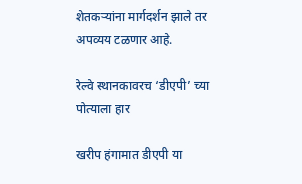शेतकऱ्यांना मार्गदर्शन झाले तर अपव्यय टळणार आहे.

रेल्वे स्थानकावरच ‘डीएपी’ च्या पोत्याला हार

खरीप हंगामात डीएपी या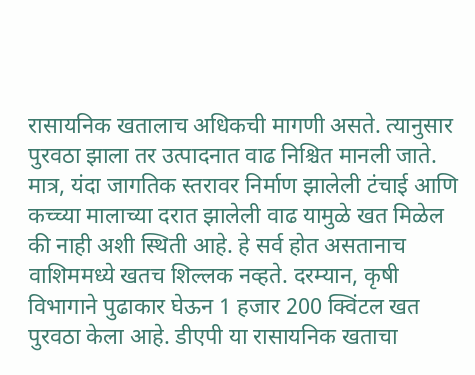रासायनिक खतालाच अधिकची मागणी असते. त्यानुसार पुरवठा झाला तर उत्पादनात वाढ निश्चित मानली जाते. मात्र, यंदा जागतिक स्तरावर निर्माण झालेली टंचाई आणि कच्च्या मालाच्या दरात झालेली वाढ यामुळे खत मिळेल की नाही अशी स्थिती आहे. हे सर्व होत असतानाच वाशिममध्ये खतच शिल्लक नव्हते. दरम्यान, कृषी विभागाने पुढाकार घेऊन 1 हजार 200 क्विंटल खत पुरवठा केला आहे. डीएपी या रासायनिक खताचा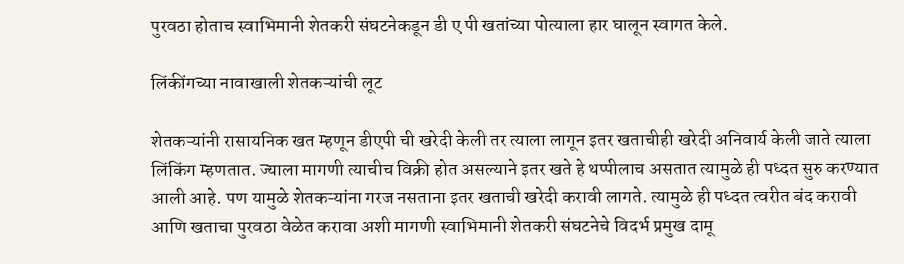पुरवठा होताच स्वाभिमानी शेतकरी संघटनेकडून डी ए पी खतांच्या पोत्याला हार घालून स्वागत केले.

लिंकींगच्या नावाखाली शेतकऱ्यांची लूट

शेतकऱ्यांनी रासायनिक खत म्हणून डीएपी ची खरेदी केली तर त्याला लागून इतर खताचीही खरेदी अनिवार्य केली जाते त्याला लिंकिंग म्हणतात. ज्याला मागणी त्याचीच विक्री होत असल्याने इतर खते हे थप्पीलाच असतात त्यामुळे ही पध्दत सुरु करण्यात आली आहे. पण यामुळे शेतकऱ्यांना गरज नसताना इतर खताची खरेदी करावी लागते. त्यामुळे ही पध्दत त्वरीत बंद करावी आणि खताचा पुरवठा वेळेत करावा अशी मागणी स्वाभिमानी शेतकरी संघटनेचे विदर्भ प्रमुख दामू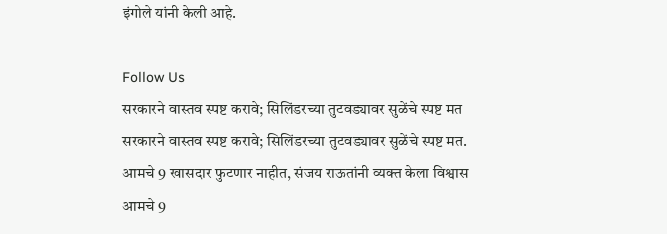इंगोले यांनी केली आहे.

Follow Us
सरकारने वास्तव स्पष्ट करावे; सिलिंडरच्या तुटवड्यावर सुळेंचे स्पष्ट मत
सरकारने वास्तव स्पष्ट करावे; सिलिंडरच्या तुटवड्यावर सुळेंचे स्पष्ट मत.
आमचे 9 खासदार फुटणार नाहीत, संजय राऊतांनी व्यक्त केला विश्वास
आमचे 9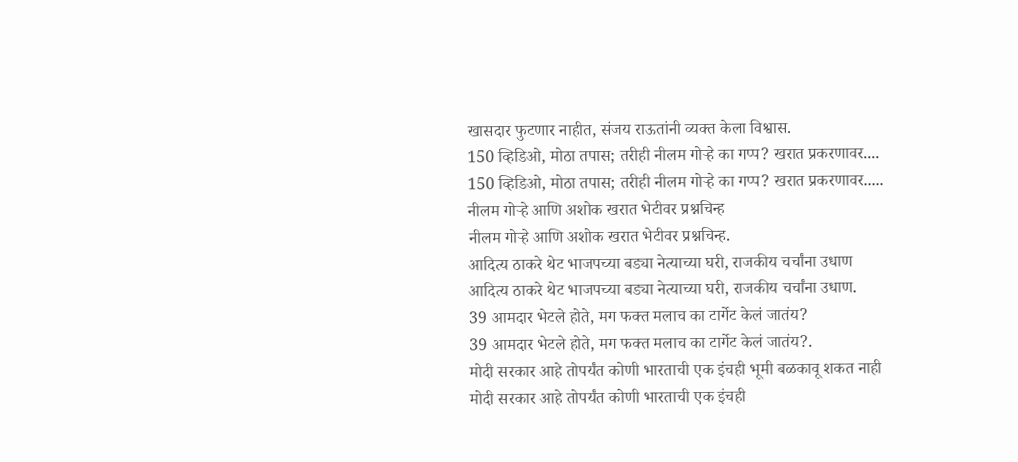खासदार फुटणार नाहीत, संजय राऊतांनी व्यक्त केला विश्वास.
150 व्हिडिओ, मोठा तपास; तरीही नीलम गोऱ्हे का गप्प? खरात प्रकरणावर....
150 व्हिडिओ, मोठा तपास; तरीही नीलम गोऱ्हे का गप्प? खरात प्रकरणावर.....
नीलम गोऱ्हे आणि अशोक खरात भेटीवर प्रश्नचिन्ह
नीलम गोऱ्हे आणि अशोक खरात भेटीवर प्रश्नचिन्ह.
आदित्य ठाकरे थेट भाजपच्या बड्या नेत्याच्या घरी, राजकीय चर्चांना उधाण
आदित्य ठाकरे थेट भाजपच्या बड्या नेत्याच्या घरी, राजकीय चर्चांना उधाण.
39 आमदार भेटले होते, मग फक्त मलाच का टार्गेट केलं जातंय?
39 आमदार भेटले होते, मग फक्त मलाच का टार्गेट केलं जातंय?.
मोदी सरकार आहे तोपर्यंत कोणी भारताची एक इंचही भूमी बळकावू शकत नाही
मोदी सरकार आहे तोपर्यंत कोणी भारताची एक इंचही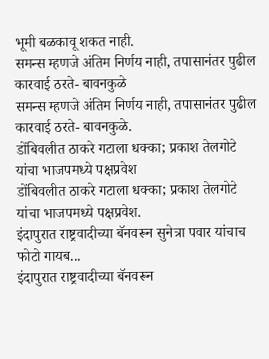भूमी बळकावू शकत नाही.
समन्स म्हणजे अंतिम निर्णय नाही, तपासानंतर पुढील कारवाई ठरते- बावनकुळे
समन्स म्हणजे अंतिम निर्णय नाही, तपासानंतर पुढील कारवाई ठरते- बावनकुळे.
डोंबिवलीत ठाकरे गटाला धक्का; प्रकाश तेलगोटे यांचा भाजपमध्ये पक्षप्रवेश
डोंबिवलीत ठाकरे गटाला धक्का; प्रकाश तेलगोटे यांचा भाजपमध्ये पक्षप्रवेश.
इंदापुरात राष्ट्रवादीच्या बॅनवरून सुनेत्रा पवार यांचाच फोटो गायब...
इंदापुरात राष्ट्रवादीच्या बॅनवरून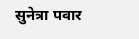सुनेत्रा पवार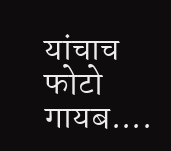यांचाच फोटो गायब....